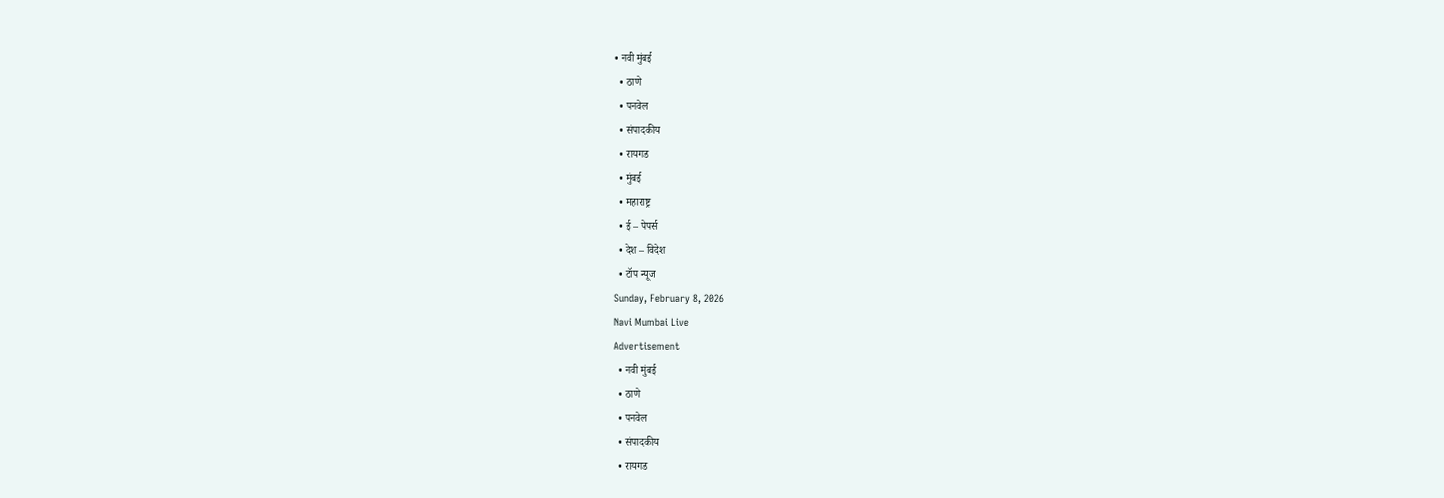• नवी मुंबई
  • ठाणे
  • पनवेल
  • संपादकीय
  • रायगड
  • मुंबई
  • महाराष्ट्र
  • ई – पेपर्स
  • देश – विदेश
  • टॉप न्यूज
Sunday, February 8, 2026
Navi Mumbai Live
Advertisement
  • नवी मुंबई
  • ठाणे
  • पनवेल
  • संपादकीय
  • रायगड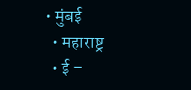• मुंबई
  • महाराष्ट्र
  • ई –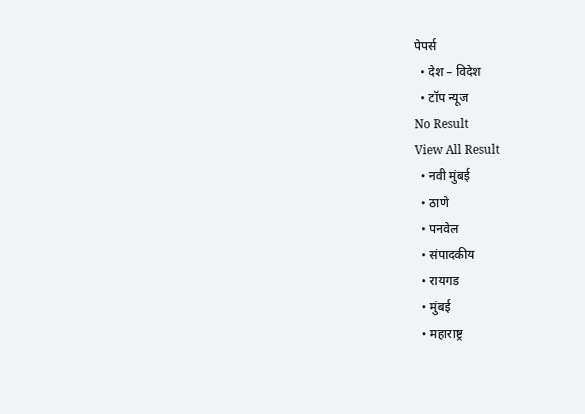पेपर्स
  • देश – विदेश
  • टॉप न्यूज
No Result
View All Result
  • नवी मुंबई
  • ठाणे
  • पनवेल
  • संपादकीय
  • रायगड
  • मुंबई
  • महाराष्ट्र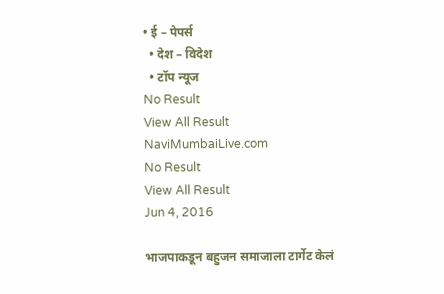• ई – पेपर्स
  • देश – विदेश
  • टॉप न्यूज
No Result
View All Result
NaviMumbaiLive.com
No Result
View All Result
Jun 4, 2016

भाजपाकडून बहुजन समाजाला टार्गेट केलं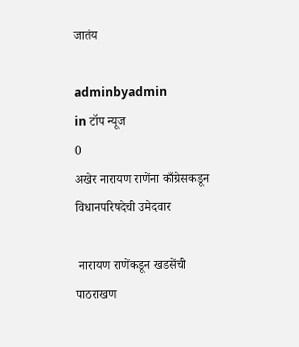जातंय

adminbyadmin
in टॉप न्यूज
0
अखेर नारायण राणेंना काँग्रेसकडून विधानपरिषदेची उमेदवार

 नारायण राणेंकडून खडसेंची पाठराखण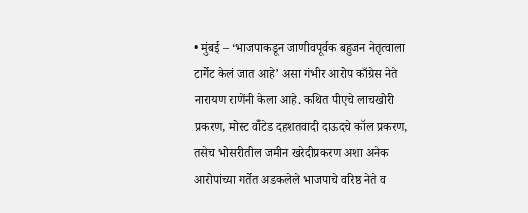• मुंबई – ‘भाजपाकडून जाणीवपूर्वक बहुजन नेतृत्वाला टार्गेट केलं जात आहे’ असा गंभीर आरोप काँग्रेस नेते नारायण राणेंनी केला आहे. कथित पीएचे लाचखोरी प्रकरण, मोस्ट वॉँटेड दहशतवादी दाऊदचे कॉल प्रकरण, तसेच भोसरीतील जमीन खरेदीप्रकरण अशा अनेक आरोपांच्या गर्तेत अडकलेले भाजपाचे वरिष्ठ नेते व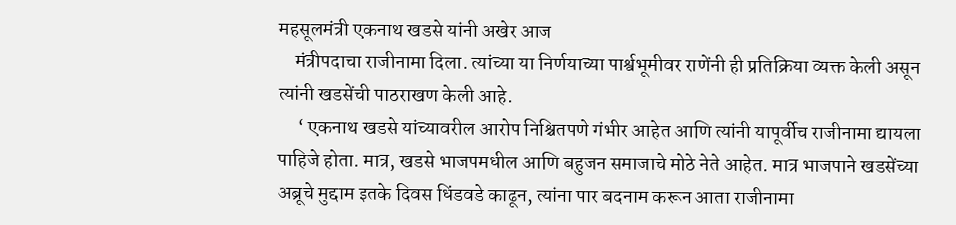महसूलमंत्री एकनाथ खडसे यांनी अखेर आज
    मंत्रीपदाचा राजीनामा दिला. त्यांच्या या निर्णयाच्या पार्श्वभूमीवर राणेंनी ही प्रतिक्रिया व्यक्त केली असून त्यांनी खडसेंची पाठराखण केली आहे.
     ‘ एकनाथ खडसे यांच्यावरील आरोप निश्चितपणे गंभीर आहेत आणि त्यांनी यापूर्वीच राजीनामा द्यायला पाहिजे होता. मात्र, खडसे भाजपमधील आणि बहुजन समाजाचे मोठे नेते आहेत. मात्र भाजपाने खडसेंच्या अब्रूचे मुद्दाम इतके दिवस धिंडवडे काढून, त्यांना पार बदनाम करून आता राजीनामा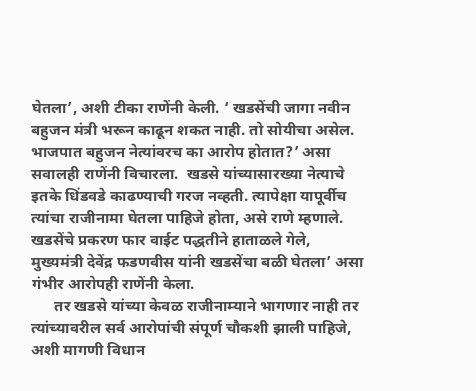घेतला’, अशी टीका राणेंनी केली. ‘ खडसेंची जागा नवीन बहुजन मंत्री भरून काढून शकत नाही. तो सोयीचा असेल. भाजपात बहुजन नेत्यांवरच का आरोप होतात?’ असा सवालही राणेंनी विचारला.  खडसे यांच्यासारख्या नेत्याचे इतके धिंडवडे काढण्याची गरज नव्हती. त्यापेक्षा यापूर्वीच त्यांचा राजीनामा घेतला पाहिजे होता, असे राणे म्हणाले. खडसेंचे प्रकरण फार वाईट पद्धतीने हाताळले गेले, मुख्यमंत्री देवेंद्र फडणवीस यांनी खडसेंचा बळी घेतला’ असा गंभीर आरोपही राणेंनी केला.
      तर खडसे यांच्या केवळ राजीनाम्याने भागणार नाही तर त्यांच्यावरील सर्व आरोपांची संपूर्ण चौकशी झाली पाहिजे, अशी मागणी विधान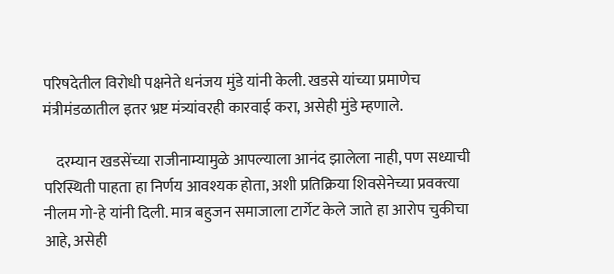परिषदेतील विरोधी पक्षनेते धनंजय मुंडे यांनी केली. खडसे यांच्या प्रमाणेच मंत्रीमंडळातील इतर भ्रष्ट मंत्र्यांवरही कारवाई करा, असेही मुंडे म्हणाले.

    दरम्यान खडसेंच्या राजीनाम्यामुळे आपल्याला आनंद झालेला नाही, पण सध्याची परिस्थिती पाहता हा निर्णय आवश्यक होता, अशी प्रतिक्रिया शिवसेनेच्या प्रवक्त्या नीलम गो-हे यांनी दिली. मात्र बहुजन समाजाला टार्गेट केले जाते हा आरोप चुकीचा आहे, असेही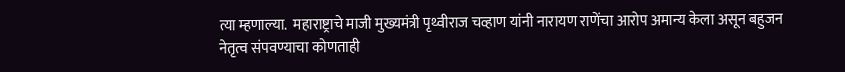त्या म्हणाल्या.  महाराष्ट्राचे माजी मुख्यमंत्री पृथ्वीराज चव्हाण यांनी नारायण राणेंचा आरोप अमान्य केला असून बहुजन नेतृत्व संपवण्याचा कोणताही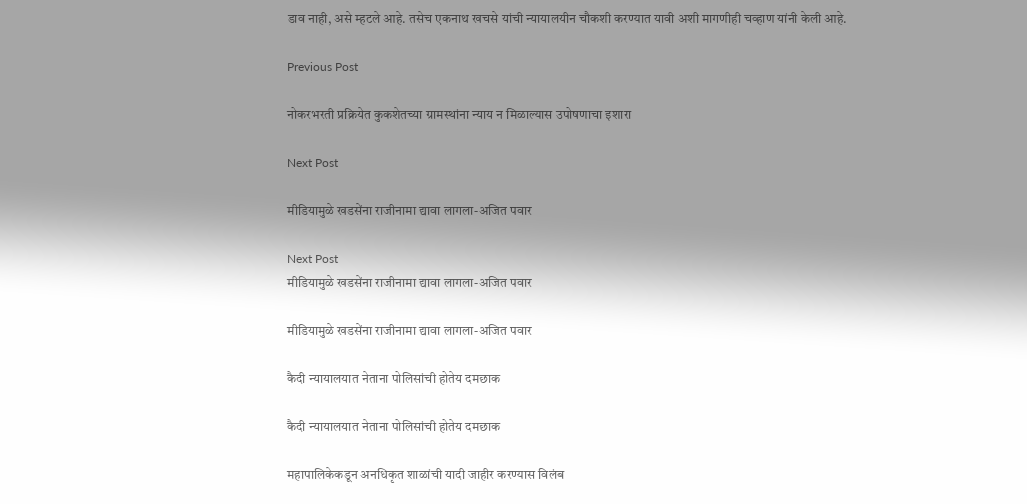डाव नाही, असे म्हटले आहे. तसेच एकनाथ खचसे यांची न्यायालयीन चौकशी करण्यात यावी अशी मागणीही चव्हाण यांनी केली आहे.

Previous Post

नोकरभरती प्रक्रियेत कुकशेतच्या ग्रामस्थांना न्याय न मिळाल्यास उपोषणाचा इशारा

Next Post

मीडियामुळे खडसेंना राजीनामा द्यावा लागला-अजित पवार

Next Post
मीडियामुळे खडसेंना राजीनामा द्यावा लागला-अजित पवार

मीडियामुळे खडसेंना राजीनामा द्यावा लागला-अजित पवार

कैदी न्यायालयात नेताना पोलिसांची होतेय दमछाक

कैदी न्यायालयात नेताना पोलिसांची होतेय दमछाक

महापालिकेकडून अनधिकृत शाळांची यादी जाहीर करण्यास विलंब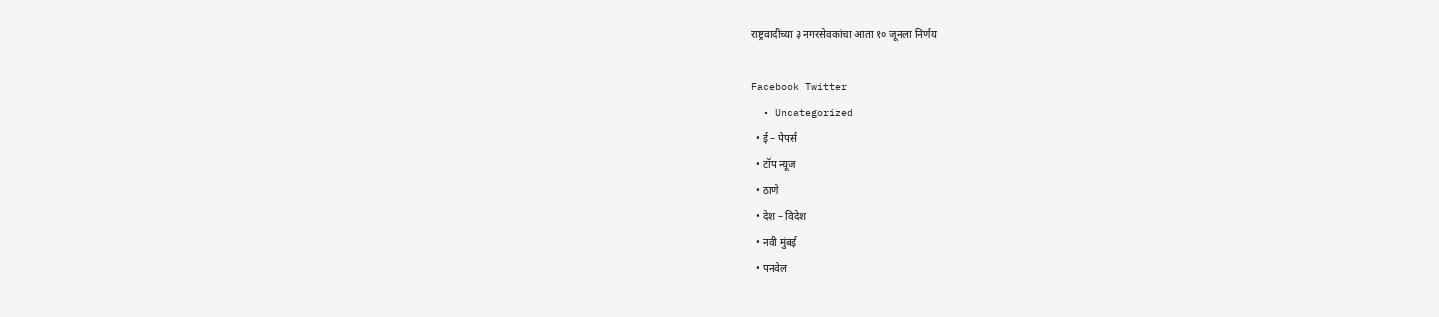राष्ट्रवादीच्या ३ नगरसेवकांचा आता १० जूनला निर्णय

Facebook Twitter
  • Uncategorized
  • ई – पेपर्स
  • टॉप न्यूज
  • ठाणे
  • देश – विदेश
  • नवी मुंबई
  • पनवेल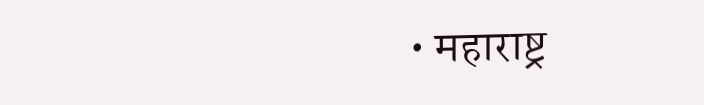• महाराष्ट्र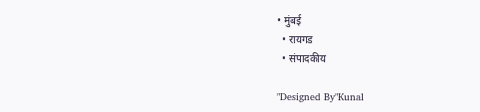• मुंबई
  • रायगड
  • संपादकीय

"Designed By"Kunal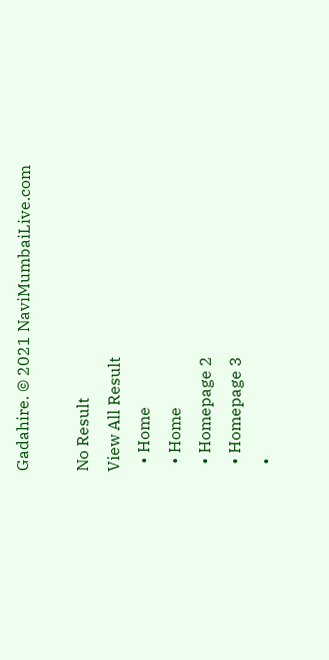Gadahire. © 2021 NaviMumbaiLive.com

No Result
View All Result
  • Home
  • Home
  • Homepage 2
  • Homepage 3
  •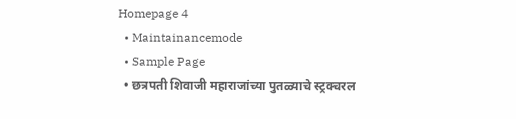Homepage 4
  • Maintainancemode
  • Sample Page
  • छत्रपती शिवाजी महाराजांच्या पुतळ्याचे स्ट्रक्चरल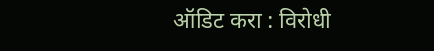ऑडिट करा : विरोधी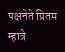पक्षनेते प्रितम म्हात्रे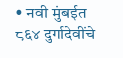• नवी मुंबईत ८६४ दुर्गादेवींचे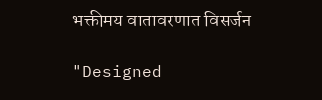भक्तीमय वातावरणात विसर्जन

"Designed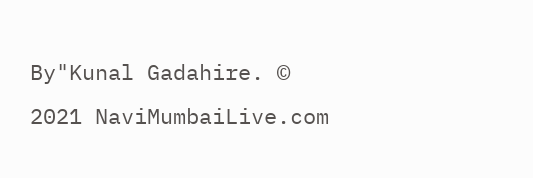By"Kunal Gadahire. © 2021 NaviMumbaiLive.com